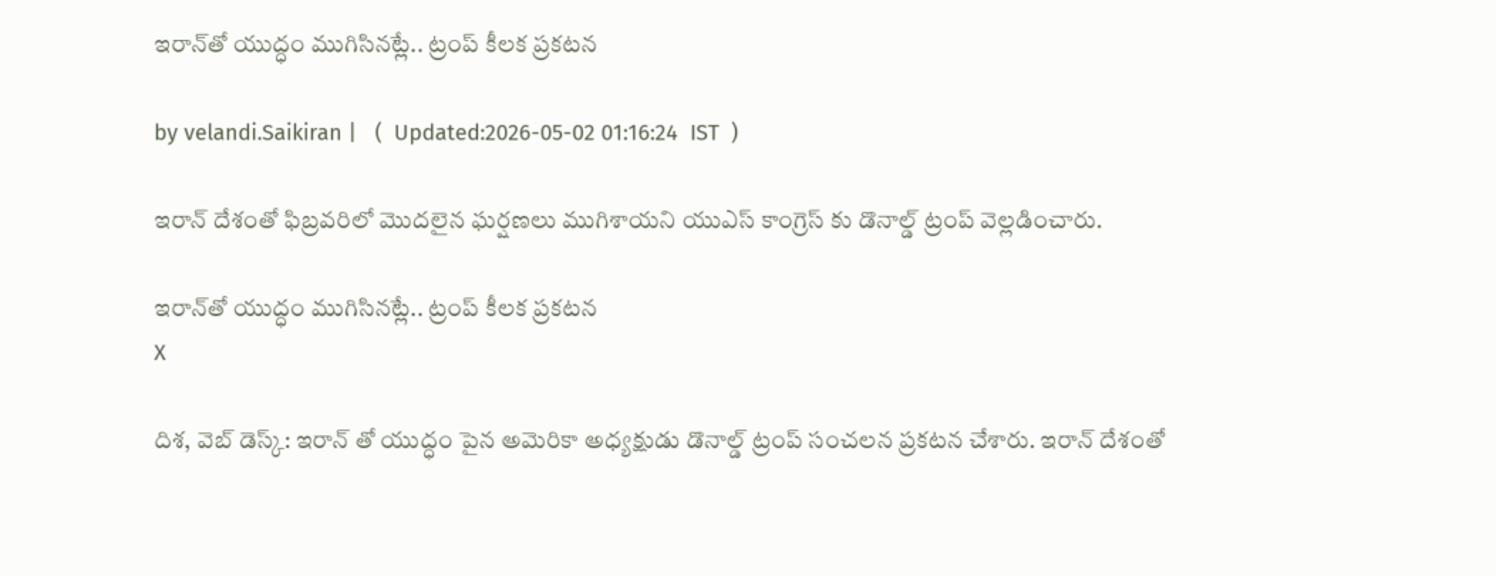ఇరాన్‌తో యుద్ధం ముగిసినట్లే.. ట్రంప్ కీల‌క ప్రకటన

by velandi.Saikiran |   (  Updated:2026-05-02 01:16:24  IST  )

ఇరాన్ దేశంతో ఫిబ్రవరిలో మొదలైన ఘర్షణలు ముగిశాయని యుఎస్ కాంగ్రెస్ కు డొనాల్డ్ ట్రంప్ వెల్లడించారు.

ఇరాన్‌తో యుద్ధం ముగిసినట్లే.. ట్రంప్ కీల‌క ప్రకటన
X

దిశ‌, వెబ్ డెస్క్‌: ఇరాన్ తో యుద్ధం పైన అమెరికా అధ్యక్షుడు డొనాల్డ్ ట్రంప్ సంచలన ప్రకటన చేశారు. ఇరాన్ దేశంతో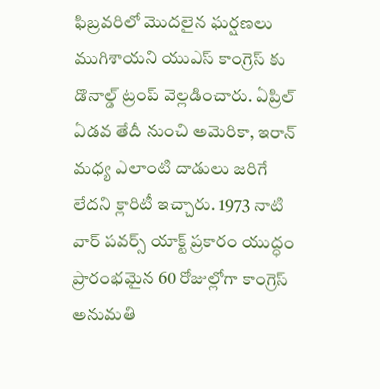ఫిబ్రవరిలో మొదలైన ఘర్షణలు ముగిశాయని యుఎస్ కాంగ్రెస్ కు డొనాల్డ్ ట్రంప్ వెల్లడించారు. ఏప్రిల్ ఏడవ తేదీ నుంచి అమెరికా, ఇరాన్ మధ్య ఎలాంటి దాడులు జరిగే లేదని క్లారిటీ ఇచ్చారు. 1973 నాటి వార్ పవర్స్ యాక్ట్ ప్రకారం యుద్ధం ప్రారంభమైన 60 రోజుల్లోగా కాంగ్రెస్ అనుమతి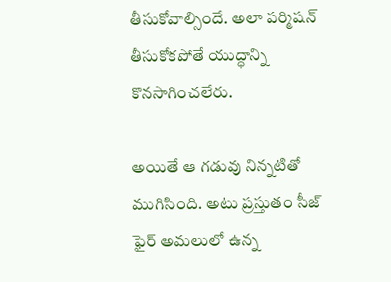తీసుకోవాల్సిందే. అలా పర్మిషన్ తీసుకోకపోతే యుద్ధాన్ని కొనసాగించలేరు.

అయితే ఆ గడువు నిన్నటితో ముగిసింది. అటు ప్రస్తుతం సీజ్ ఫైర్ అమలులో ఉన్న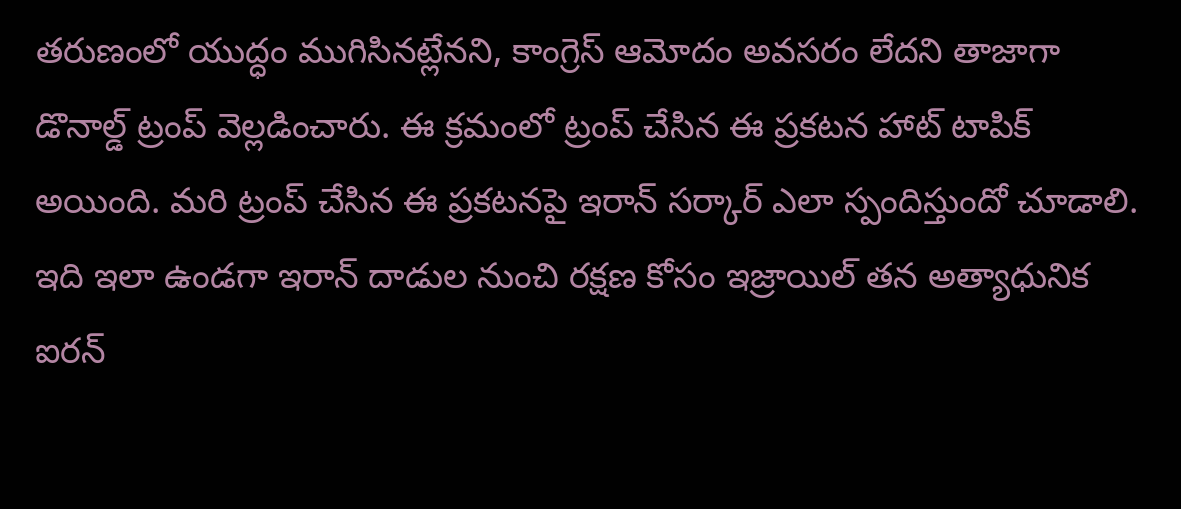తరుణంలో యుద్ధం ముగిసినట్లేనని, కాంగ్రెస్ ఆమోదం అవసరం లేదని తాజాగా డొనాల్డ్ ట్రంప్ వెల్లడించారు. ఈ క్ర‌మంలో ట్రంప్ చేసిన ఈ ప్రకటన హాట్ టాపిక్ అయింది. మరి ట్రంప్ చేసిన ఈ ప్రకటనపై ఇరాన్ సర్కార్ ఎలా స్పందిస్తుందో చూడాలి. ఇది ఇలా ఉండగా ఇరాన్ దాడుల నుంచి రక్షణ కోసం ఇజ్రాయిల్ తన అత్యాధునిక ఐరన్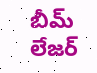బీమ్ లేజర్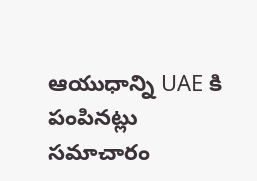ఆయుధాన్ని UAE కి పంపినట్లు సమాచారం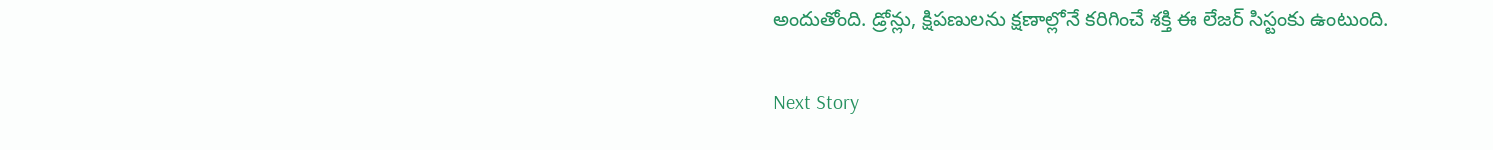అందుతోంది. డ్రోన్లు, క్షిప‌ణుల‌ను క్షణాల్లోనే కరిగించే శక్తి ఈ లేజర్ సిస్టంకు ఉంటుంది.

Next Story